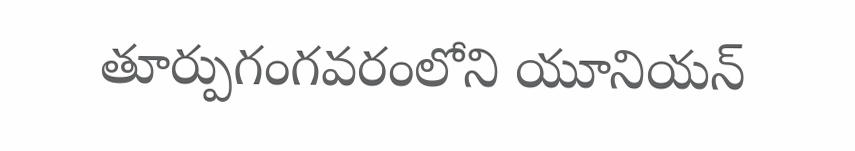తూర్పుగంగవరంలోని యూనియన్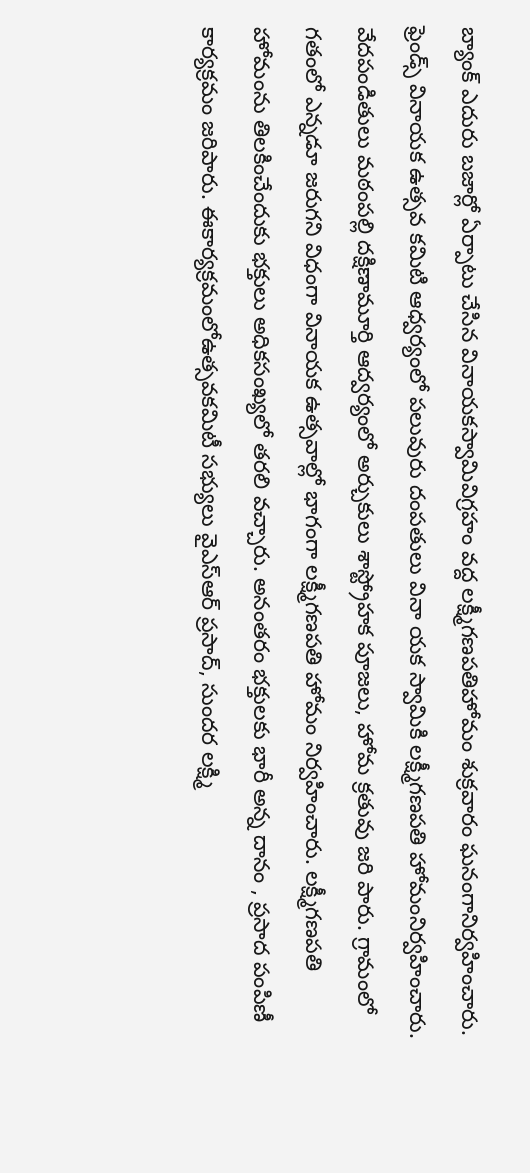బ్యాంక్ ఎదురు బజార్లో ఏర్పాటు చేసిన వినాయకస్వామివిగ్రహం వద్ద లక్ష్మీగణపతిహోమం శుక్రవారం ఘనంగానిర్వహించారు. ఫ్రెండ్స్ వినాయక ఉత్సవ కమిటి ఆధ్వర్యంలో పలువురు దంపతులు వినా యక స్వామికి లక్ష్మీగణపతి హోమంనిర్వహించారు. వేదపండితులు మఠంపల్లి దక్షిణామూర్తి ఆద్వర్యంలో అర్చుకులు శాస్ట్రోహక పూజలు, హోమ క్రతువు జరి పారు. గ్రామంలో గతంలో ఎన్నడూ జరుగని విధంగా వినాయక ఉత్సవాల్లో భాగంగా లక్ష్మీగణపతి హోమం నిర్వహించారు. లక్ష్మీగణపతి హోమంను తిలకించేందుకు భక్తులు అధికసంఖ్యలో తరలి వచ్చారు. అనంతరం భక్తులకు భారీ అన్న దానం , ప్రసాద పంపిణీ కార్యక్రమం జరిపారు. ఈకార్యక్రమంలోఉత్సవకమిటీ సభ్యులు వైఎస్ఆర్ ప్రసాద్, సుందర లక్ష్మి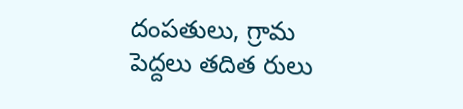దంపతులు, గ్రామ పెద్దలు తదిత రులు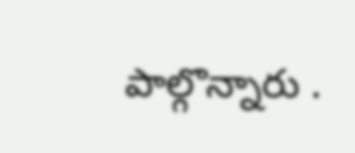పాల్గొన్నారు .